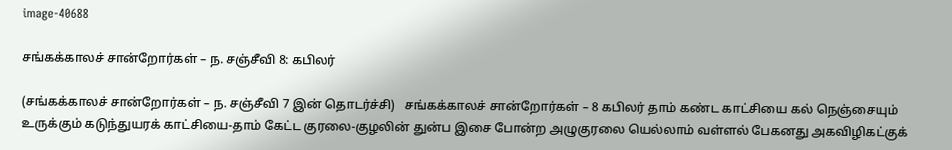image-40688

சங்கக்காலச் சான்றோர்கள் – ந. சஞ்சீவி 8: கபிலர்

(சங்கக்காலச் சான்றோர்கள் – ந. சஞ்சீவி 7 இன் தொடர்ச்சி)   சங்கக்காலச் சான்றோர்கள் – 8 கபிலர் தாம் கண்ட காட்சியை கல் நெஞ்சையும் உருக்கும் கடுந்துயரக் காட்சியை-தாம் கேட்ட குரலை-குழலின் துன்ப இசை போன்ற அழுகுரலை யெல்லாம் வள்ளல் பேகனது அகவிழிகட்குக்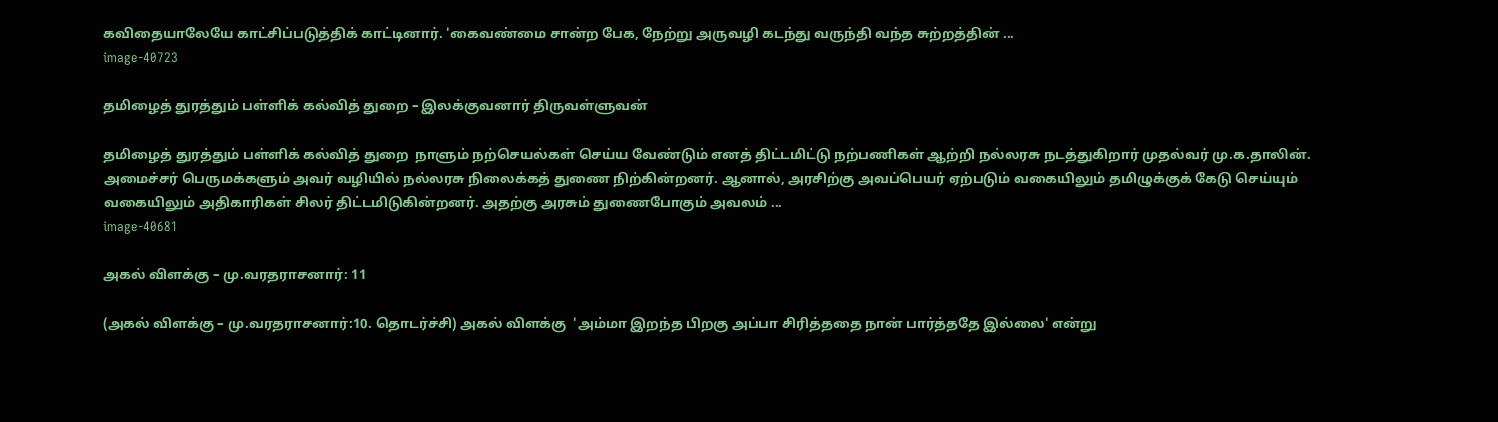கவிதையாலேயே காட்சிப்படுத்திக் காட்டினார். 'கைவண்மை சான்ற பேக, நேற்று அருவழி கடந்து வருந்தி வந்த சுற்றத்தின் ...
image-40723

தமிழைத் துரத்தும் பள்ளிக் கல்வித் துறை – இலக்குவனார் திருவள்ளுவன்

தமிழைத் துரத்தும் பள்ளிக் கல்வித் துறை  நாளும் நற்செயல்கள் செய்ய வேண்டும் எனத் திட்டமிட்டு நற்பணிகள் ஆற்றி நல்லரசு நடத்துகிறார் முதல்வர் மு.க.தாலின். அமைச்சர் பெருமக்களும் அவர் வழியில் நல்லரசு நிலைக்கத் துணை நிற்கின்றனர். ஆனால், அரசிற்கு அவப்பெயர் ஏற்படும் வகையிலும் தமிழுக்குக் கேடு செய்யும் வகையிலும் அதிகாரிகள் சிலர் திட்டமிடுகின்றனர். அதற்கு அரசும் துணைபோகும் அவலம் ...
image-40681

அகல் விளக்கு – மு.வரதராசனார்: 11

(அகல் விளக்கு – மு.வரதராசனார்:10. தொடர்ச்சி) அகல் விளக்கு  'அம்மா இறந்த பிறகு அப்பா சிரித்ததை நான் பார்த்ததே இல்லை' என்று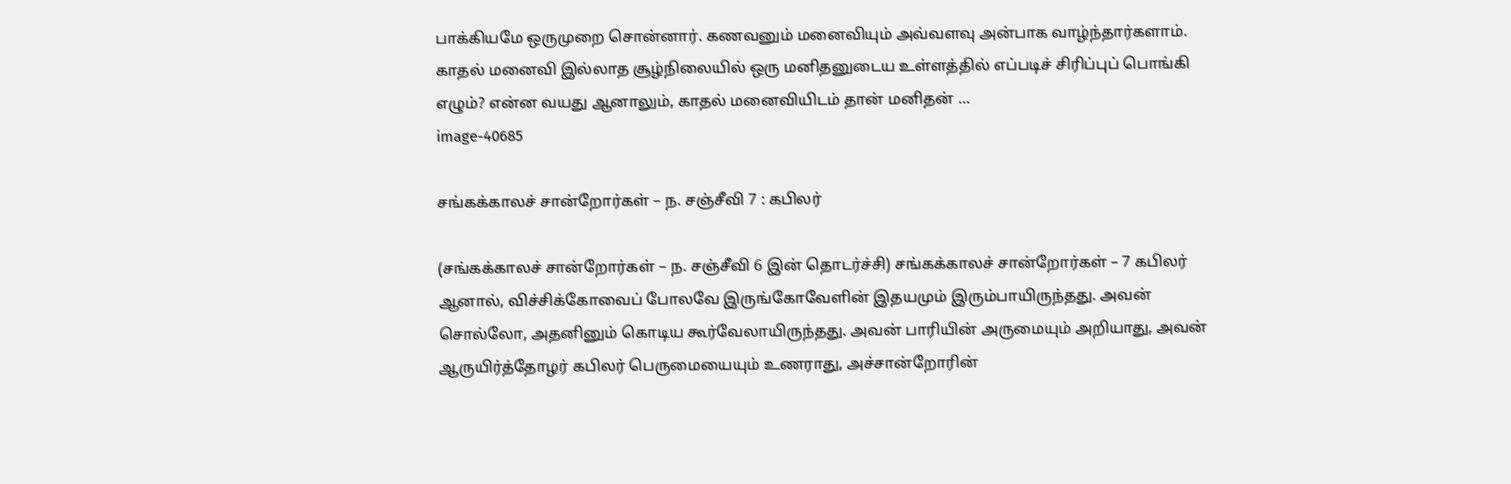பாக்கியமே ஒருமுறை சொன்னார். கணவனும் மனைவியும் அவ்வளவு அன்பாக வாழ்ந்தார்களாம். காதல் மனைவி இல்லாத சூழ்நிலையில் ஒரு மனிதனுடைய உள்ளத்தில் எப்படிச் சிரிப்புப் பொங்கி எழும்? என்ன வயது ஆனாலும், காதல் மனைவியிடம் தான் மனிதன் ...
image-40685

சங்கக்காலச் சான்றோர்கள் – ந. சஞ்சீவி 7 : கபிலர்

(சங்கக்காலச் சான்றோர்கள் – ந. சஞ்சீவி 6 இன் தொடர்ச்சி) சங்கக்காலச் சான்றோர்கள் – 7 கபிலர் ஆனால், விச்சிக்கோவைப் போலவே இருங்கோவேளின் இதயமும் இரும்பாயிருந்தது. அவன் சொல்லோ, அதனினும் கொடிய கூர்வேலாயிருந்தது. அவன் பாரியின் அருமையும் அறியாது, அவன் ஆருயிர்த்தோழர் கபிலர் பெருமையையும் உணராது, அச்சான்றோரின்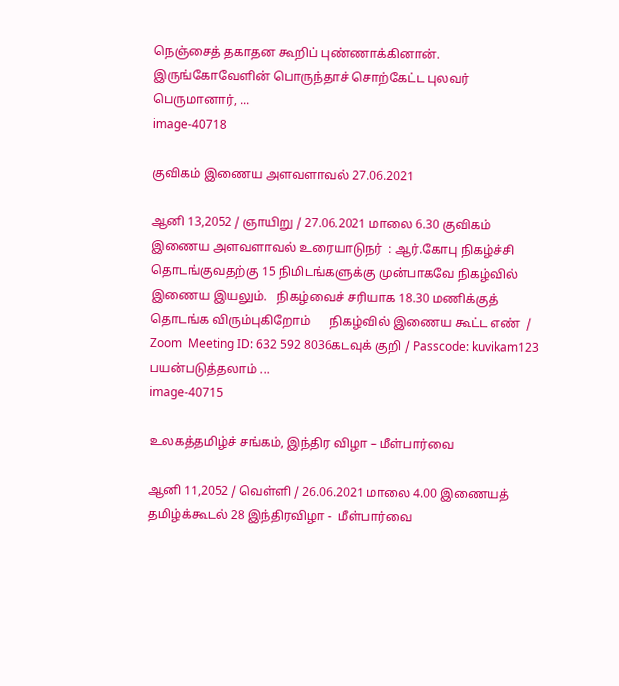நெஞ்சைத் தகாதன கூறிப் புண்ணாக்கினான். இருங்கோவேளின் பொருந்தாச் சொற்கேட்ட புலவர் பெருமானார், ...
image-40718

குவிகம் இணைய அளவளாவல் 27.06.2021

ஆனி 13,2052 / ஞாயிறு / 27.06.2021 மாலை 6.30 குவிகம் இணைய அளவளாவல் உரையாடுநர்  : ஆர்.கோபு நிகழ்ச்சி தொடங்குவதற்கு 15 நிமிடங்களுக்கு முன்பாகவே நிகழ்வில் இணைய இயலும்.   நிகழ்வைச் சரியாக 18.30 மணிக்குத் தொடங்க விரும்புகிறோம்      நிகழ்வில் இணைய கூட்ட எண்  / Zoom  Meeting ID: 632 592 8036கடவுக் குறி / Passcode: kuvikam123  பயன்படுத்தலாம் ...
image-40715

உலகத்தமிழ்ச் சங்கம், இந்திர விழா – மீள்பார்வை

ஆனி 11,2052 / வெள்ளி / 26.06.2021 மாலை 4.00 இணையத் தமிழ்க்கூடல் 28 இந்திரவிழா -  மீள்பார்வை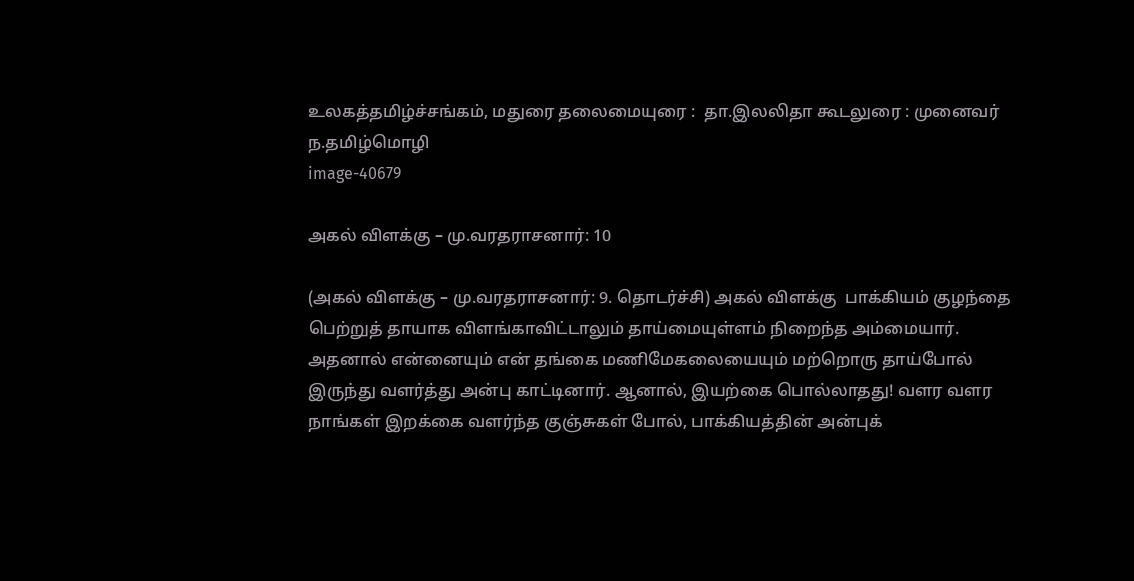உலகத்தமிழ்ச்சங்கம், மதுரை தலைமையுரை :  தா.இலலிதா கூடலுரை : முனைவர் ந.தமிழ்மொழி
image-40679

அகல் விளக்கு – மு.வரதராசனார்: 10

(அகல் விளக்கு – மு.வரதராசனார்: 9. தொடர்ச்சி) அகல் விளக்கு  பாக்கியம் குழந்தை பெற்றுத் தாயாக விளங்காவிட்டாலும் தாய்மையுள்ளம் நிறைந்த அம்மையார். அதனால் என்னையும் என் தங்கை மணிமேகலையையும் மற்றொரு தாய்போல் இருந்து வளர்த்து அன்பு காட்டினார். ஆனால், இயற்கை பொல்லாதது! வளர வளர நாங்கள் இறக்கை வளர்ந்த குஞ்சுகள் போல், பாக்கியத்தின் அன்புக்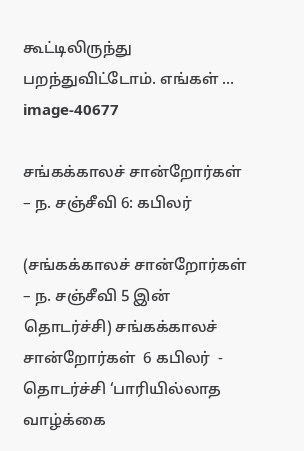கூட்டிலிருந்து பறந்துவிட்டோம். எங்கள் ...
image-40677

சங்கக்காலச் சான்றோர்கள் – ந. சஞ்சீவி 6: கபிலர்

(சங்கக்காலச் சான்றோர்கள் – ந. சஞ்சீவி 5 இன் தொடர்ச்சி) சங்கக்காலச் சான்றோர்கள்  6 கபிலர்  - தொடர்ச்சி ‘பாரியில்லாத வாழ்க்கை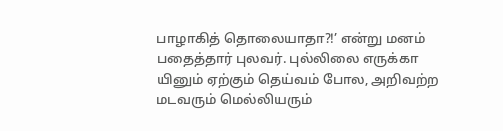பாழாகித் தொலையாதா?!’ என்று மனம் பதைத்தார் புலவர். புல்லிலை எருக்கா யினும் ஏற்கும் தெய்வம் போல, அறிவற்ற மடவரும் மெல்லியரும்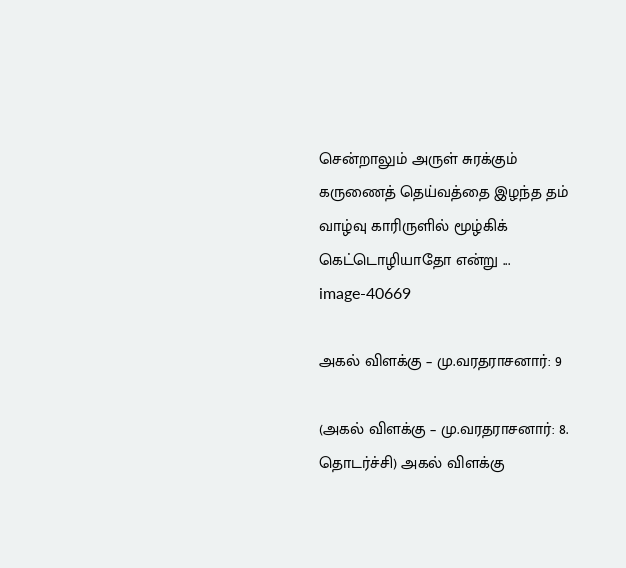சென்றாலும் அருள் சுரக்கும் கருணைத் தெய்வத்தை இழந்த தம் வாழ்வு காரிருளில் மூழ்கிக் கெட்டொழியாதோ என்று ...
image-40669

அகல் விளக்கு – மு.வரதராசனார்: 9

(அகல் விளக்கு – மு.வரதராசனார்: 8. தொடர்ச்சி) அகல் விளக்கு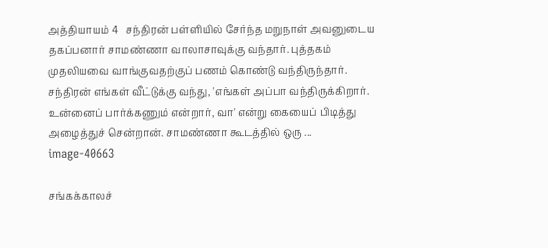அத்தியாயம் 4   சந்திரன் பள்ளியில் சேர்ந்த மறுநாள் அவனுடைய தகப்பனார் சாமண்ணா வாலாசாவுக்கு வந்தார். புத்தகம் முதலியவை வாங்குவதற்குப் பணம் கொண்டு வந்திருந்தார். சந்திரன் எங்கள் வீட்டுக்கு வந்து, 'எங்கள் அப்பா வந்திருக்கிறார். உன்னைப் பார்க்கணும் என்றார், வா' என்று கையைப் பிடித்து அழைத்துச் சென்றான். சாமண்ணா கூடத்தில் ஒரு ...
image-40663

சங்கக்காலச்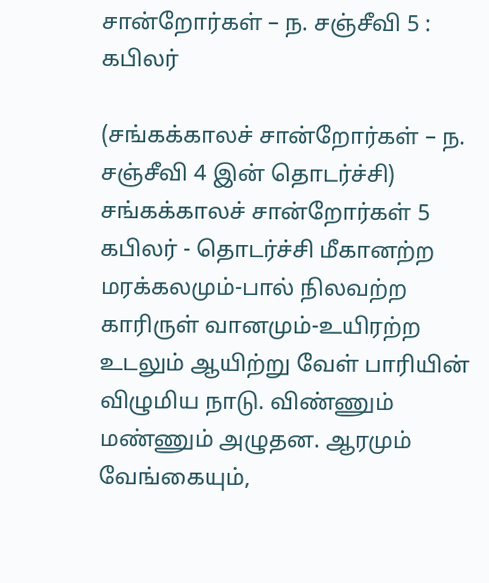சான்றோர்கள் – ந. சஞ்சீவி 5 : கபிலர்

(சங்கக்காலச் சான்றோர்கள் – ந. சஞ்சீவி 4 இன் தொடர்ச்சி) சங்கக்காலச் சான்றோர்கள் 5 கபிலர் - தொடர்ச்சி மீகானற்ற மரக்கலமும்-பால் நிலவற்ற காரிருள் வானமும்-உயிரற்ற உடலும் ஆயிற்று வேள் பாரியின் விழுமிய நாடு. விண்ணும் மண்ணும் அழுதன. ஆரமும் வேங்கையும்,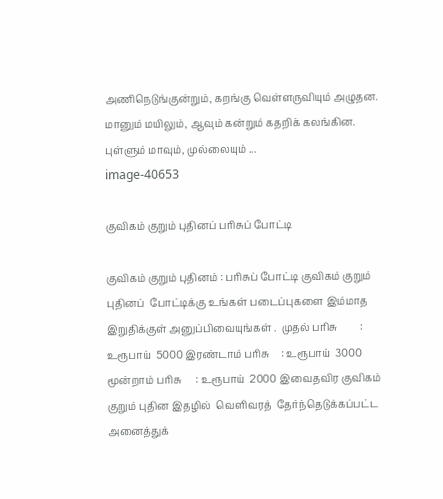அணிநெடுங்குன்றும், கறங்கு வெள்ளருவியும் அழுதன. மானும் மயிலும், ஆவும் கன்றும் கதறிக் கலங்கின. புள்ளும் மாவும், முல்லையும் ...
image-40653

குவிகம் குறும் புதினப் பரிசுப் போட்டி

குவிகம் குறும் புதினம் : பரிசுப் போட்டி குவிகம் குறும் புதினப்  போட்டிக்கு உங்கள் படைப்புகளை இம்மாத இறுதிக்குள் அனுப்பிவையுங்கள் .  முதல் பரிசு         : உரூபாய்  5000 இரண்டாம் பரிசு     : உரூபாய்  3000 மூன்றாம் பரிசு      : உரூபாய்  2000 இவைதவிர குவிகம் குறும் புதின இதழில்  வெளிவரத்  தேர்ந்தெடுக்கப்பட்ட அனைத்துக்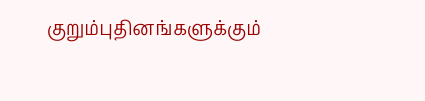குறும்புதினங்களுக்கும்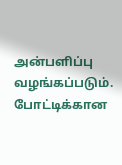அன்பளிப்பு வழங்கப்படும்.  போட்டிக்கான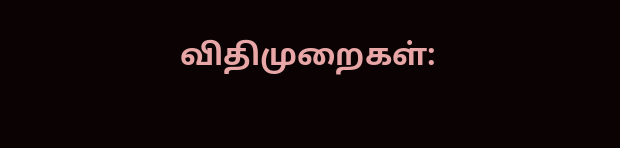விதிமுறைகள்: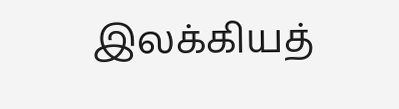இலக்கியத்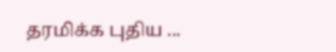தரமிக்க புதிய ...